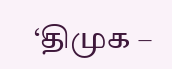‘திமுக –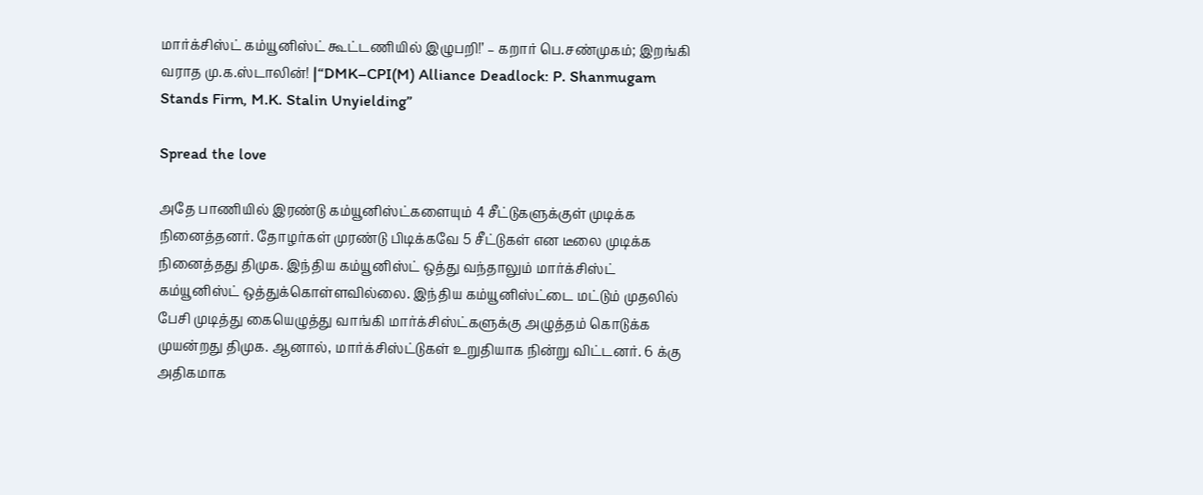மார்க்சிஸ்ட் கம்யூனிஸ்ட் கூட்டணியில் இழுபறி!’ – கறார் பெ.சண்முகம்; இறங்கி வராத மு.க.ஸ்டாலின்! |“DMK–CPI(M) Alliance Deadlock: P. Shanmugam Stands Firm, M.K. Stalin Unyielding”

Spread the love

அதே பாணியில் இரண்டு கம்யூனிஸ்ட்களையும் 4 சீட்டுகளுக்குள் முடிக்க நினைத்தனர். தோழர்கள் முரண்டு பிடிக்கவே 5 சீட்டுகள் என டீலை முடிக்க நினைத்தது திமுக. இந்திய கம்யூனிஸ்ட் ஒத்து வந்தாலும் மார்க்சிஸ்ட் கம்யூனிஸ்ட் ஒத்துக்கொள்ளவில்லை. இந்திய கம்யூனிஸ்ட்டை மட்டும் முதலில் பேசி முடித்து கையெழுத்து வாங்கி மார்க்சிஸ்ட்களுக்கு அழுத்தம் கொடுக்க முயன்றது திமுக. ஆனால், மார்க்சிஸ்ட்டுகள் உறுதியாக நின்று விட்டனர். 6 க்கு அதிகமாக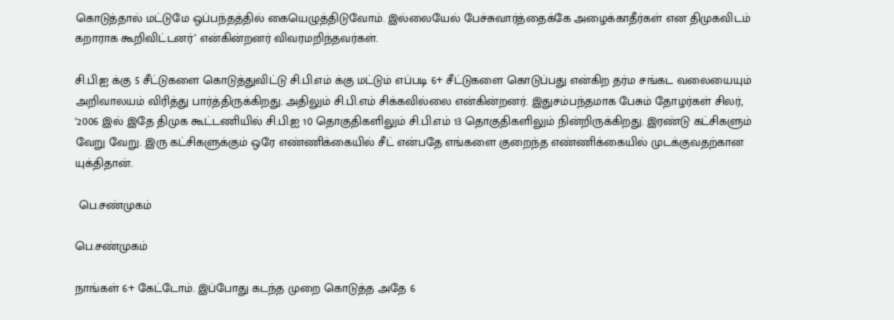கொடுத்தால் மட்டுமே ஒப்பந்தத்தில் கையெழுத்திடுவோம். இல்லையேல் பேச்சுவார்த்தைக்கே அழைக்காதீர்கள் என திமுகவிடம் கறாராக கூறிவிட்டனர்’ என்கின்றனர் விவரமறிந்தவர்கள்.

சி.பி.ஐ க்கு 5 சீட்டுகளை கொடுத்துவிட்டு சி.பி.எம் க்கு மட்டும் எப்படி 6+ சீட்டுகளை கொடுப்பது என்கிற தர்ம சங்கட வலையையும் அறிவாலயம் விரித்து பார்த்திருக்கிறது. அதிலும் சி.பி.எம் சிக்கவில்லை என்கின்றனர். இதுசம்பந்தமாக பேசும் தோழர்கள் சிலர், ‘2006 இல் இதே திமுக கூட்டணியில் சி.பி.ஐ 10 தொகுதிகளிலும் சி.பி.எம் 13 தொகுதிகளிலும் நின்றிருக்கிறது. இரண்டு கட்சிகளும் வேறு வேறு. இரு கட்சிகளுக்கும் ஒரே எண்ணிக்கையில் சீட் என்பதே எங்களை குறைந்த எண்ணிக்கையில் முடக்குவதற்கான யுக்திதான்.

 பெ.சண்முகம்

பெ.சண்முகம்

நாங்கள் 6+ கேட்டோம். இப்போது கடந்த முறை கொடுத்த அதே 6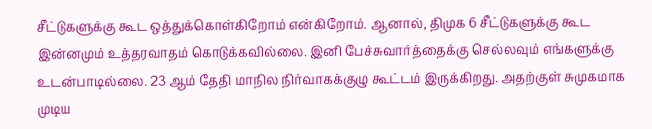சீட்டுகளுக்கு கூட ஒத்துக்கொள்கிறோம் என்கிறோம். ஆனால், திமுக 6 சீட்டுகளுக்கு கூட இன்னமும் உத்தரவாதம் கொடுக்கவில்லை. இனி பேச்சுவார்த்தைக்கு செல்லவும் எங்களுக்கு உடன்பாடில்லை. 23 ஆம் தேதி மாநில நிர்வாகக்குழு கூட்டம் இருக்கிறது. அதற்குள் சுமுகமாக முடிய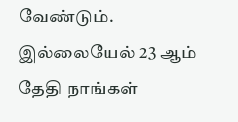வேண்டும். இல்லையேல் 23 ஆம் தேதி நாங்கள்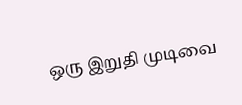ஒரு இறுதி முடிவை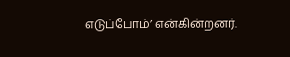எடுப்போம்’ என்கின்றனர்.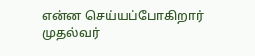என்ன செய்யப்போகிறார் முதல்வர்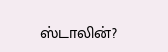ஸ்டாலின்?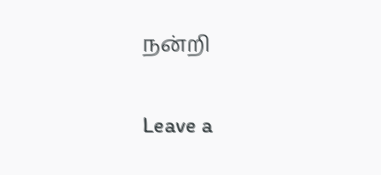நன்றி

Leave a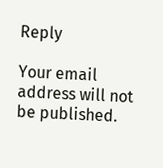Reply

Your email address will not be published.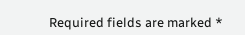Required fields are marked *